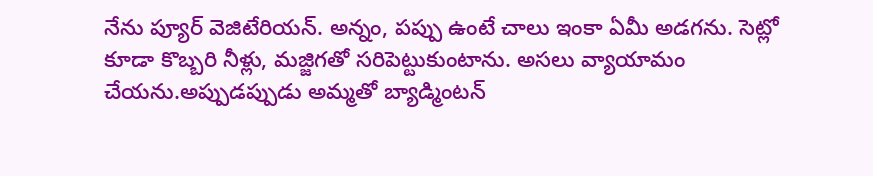నేను ప్యూర్ వెజిటేరియన్. అన్నం, పప్పు ఉంటే చాలు ఇంకా ఏమీ అడగను. సెట్లో కూడా కొబ్బరి నీళ్లు, మజ్జిగతో సరిపెట్టుకుంటాను. అసలు వ్యాయామం చేయను.అప్పుడప్పుడు అమ్మతో బ్యాడ్మింటన్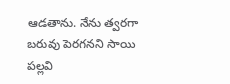ఆడతాను. నేను త్వరగా బరువు పెరగనని సాయి పల్లవి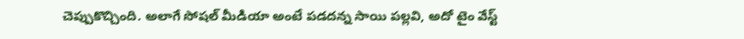చెప్పుకొచ్చింది. అలాగే సోషల్ మీడియా అంటే పడదన్న సాయి పల్లవి, అదో టైం వేస్ట్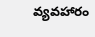వ్యవహారం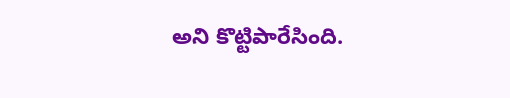అని కొట్టిపారేసింది.